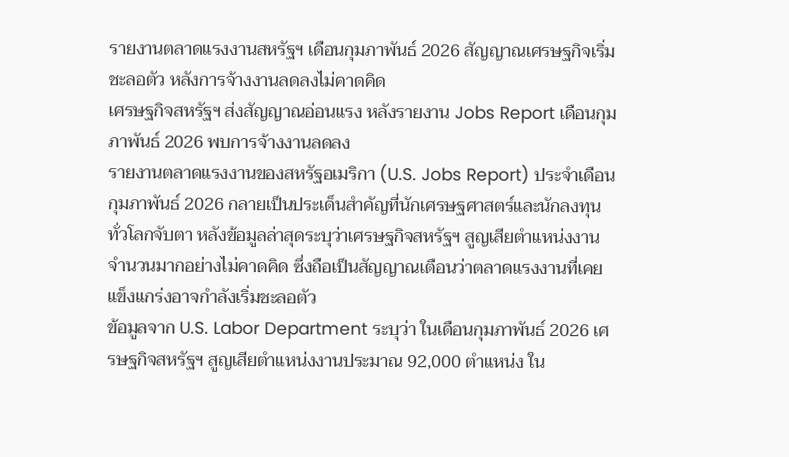รายงานตลาดแรงงานสหรัฐฯ เดือนกุมภาพันธ์ 2026 สัญญาณเศรษฐกิจเริ่มชะลอตัว หลังการจ้างงานลดลงไม่คาดคิด
เศรษฐกิจสหรัฐฯ ส่งสัญญาณอ่อนแรง หลังรายงาน Jobs Report เดือนกุมภาพันธ์ 2026 พบการจ้างงานลดลง
รายงานตลาดแรงงานของสหรัฐอเมริกา (U.S. Jobs Report) ประจำเดือนกุมภาพันธ์ 2026 กลายเป็นประเด็นสำคัญที่นักเศรษฐศาสตร์และนักลงทุนทั่วโลกจับตา หลังข้อมูลล่าสุดระบุว่าเศรษฐกิจสหรัฐฯ สูญเสียตำแหน่งงานจำนวนมากอย่างไม่คาดคิด ซึ่งถือเป็นสัญญาณเตือนว่าตลาดแรงงานที่เคยแข็งแกร่งอาจกำลังเริ่มชะลอตัว
ข้อมูลจาก U.S. Labor Department ระบุว่า ในเดือนกุมภาพันธ์ 2026 เศรษฐกิจสหรัฐฯ สูญเสียตำแหน่งงานประมาณ 92,000 ตำแหน่ง ใน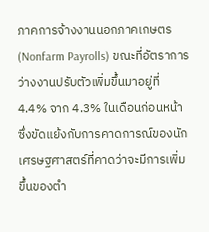ภาคการจ้างงานนอกภาคเกษตร (Nonfarm Payrolls) ขณะที่อัตราการว่างงานปรับตัวเพิ่มขึ้นมาอยู่ที่ 4.4% จาก 4.3% ในเดือนก่อนหน้า ซึ่งขัดแย้งกับการคาดการณ์ของนักเศรษฐศาสตร์ที่คาดว่าจะมีการเพิ่มขึ้นของตำ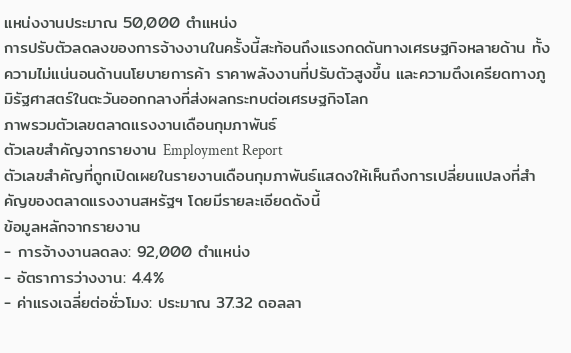แหน่งงานประมาณ 50,000 ตำแหน่ง
การปรับตัวลดลงของการจ้างงานในครั้งนี้สะท้อนถึงแรงกดดันทางเศรษฐกิจหลายด้าน ทั้งความไม่แน่นอนด้านนโยบายการค้า ราคาพลังงานที่ปรับตัวสูงขึ้น และความตึงเครียดทางภูมิรัฐศาสตร์ในตะวันออกกลางที่ส่งผลกระทบต่อเศรษฐกิจโลก
ภาพรวมตัวเลขตลาดแรงงานเดือนกุมภาพันธ์
ตัวเลขสำคัญจากรายงาน Employment Report
ตัวเลขสำคัญที่ถูกเปิดเผยในรายงานเดือนกุมภาพันธ์แสดงให้เห็นถึงการเปลี่ยนแปลงที่สำคัญของตลาดแรงงานสหรัฐฯ โดยมีรายละเอียดดังนี้
ข้อมูลหลักจากรายงาน
- การจ้างงานลดลง: 92,000 ตำแหน่ง
- อัตราการว่างงาน: 4.4%
- ค่าแรงเฉลี่ยต่อชั่วโมง: ประมาณ 37.32 ดอลลา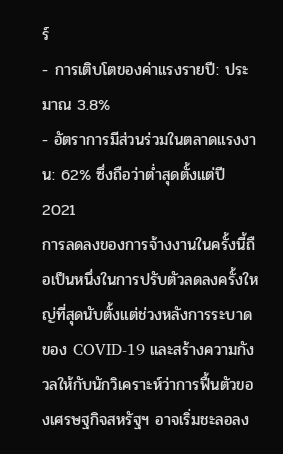ร์
- การเติบโตของค่าแรงรายปี: ประมาณ 3.8%
- อัตราการมีส่วนร่วมในตลาดแรงงาน: 62% ซึ่งถือว่าต่ำสุดตั้งแต่ปี 2021
การลดลงของการจ้างงานในครั้งนี้ถือเป็นหนึ่งในการปรับตัวลดลงครั้งใหญ่ที่สุดนับตั้งแต่ช่วงหลังการระบาดของ COVID-19 และสร้างความกังวลให้กับนักวิเคราะห์ว่าการฟื้นตัวของเศรษฐกิจสหรัฐฯ อาจเริ่มชะลอลง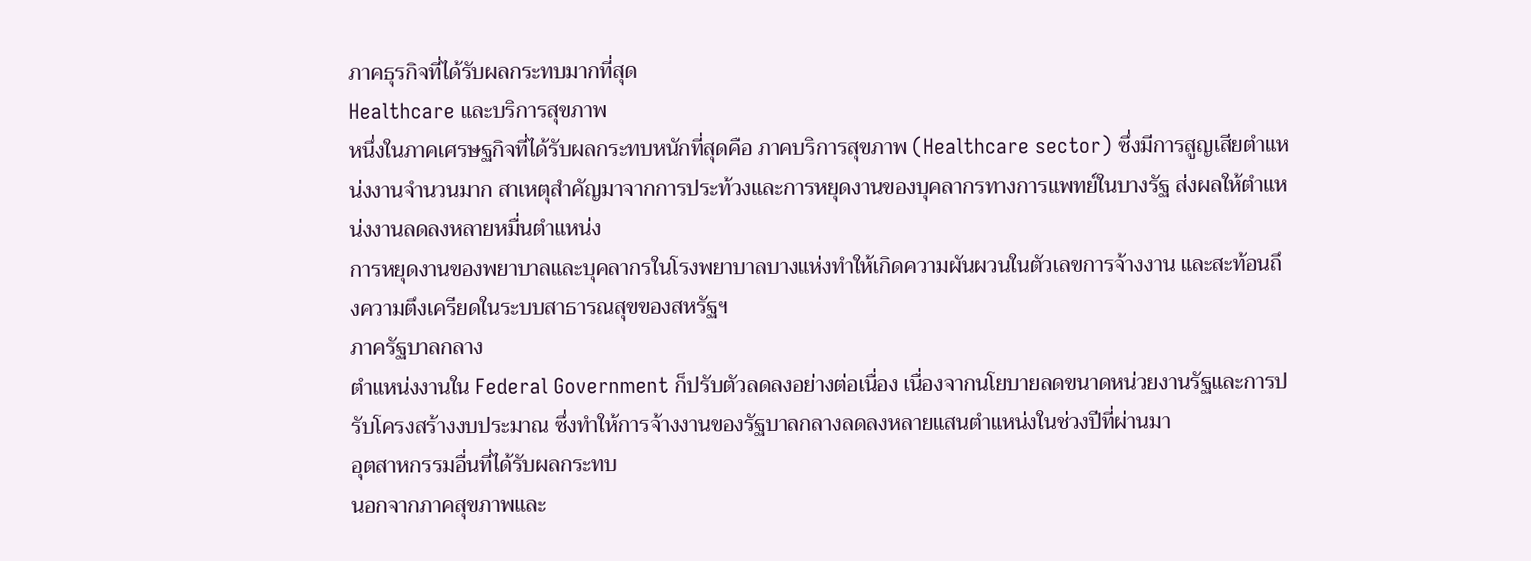ภาคธุรกิจที่ได้รับผลกระทบมากที่สุด
Healthcare และบริการสุขภาพ
หนึ่งในภาคเศรษฐกิจที่ได้รับผลกระทบหนักที่สุดคือ ภาคบริการสุขภาพ (Healthcare sector) ซึ่งมีการสูญเสียตำแหน่งงานจำนวนมาก สาเหตุสำคัญมาจากการประท้วงและการหยุดงานของบุคลากรทางการแพทย์ในบางรัฐ ส่งผลให้ตำแหน่งงานลดลงหลายหมื่นตำแหน่ง
การหยุดงานของพยาบาลและบุคลากรในโรงพยาบาลบางแห่งทำให้เกิดความผันผวนในตัวเลขการจ้างงาน และสะท้อนถึงความตึงเครียดในระบบสาธารณสุขของสหรัฐฯ
ภาครัฐบาลกลาง
ตำแหน่งงานใน Federal Government ก็ปรับตัวลดลงอย่างต่อเนื่อง เนื่องจากนโยบายลดขนาดหน่วยงานรัฐและการปรับโครงสร้างงบประมาณ ซึ่งทำให้การจ้างงานของรัฐบาลกลางลดลงหลายแสนตำแหน่งในช่วงปีที่ผ่านมา
อุตสาหกรรมอื่นที่ได้รับผลกระทบ
นอกจากภาคสุขภาพและ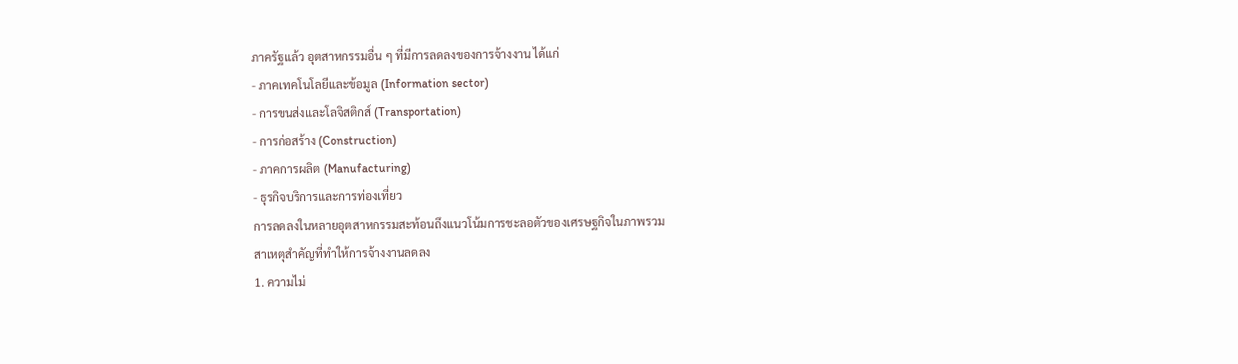ภาครัฐแล้ว อุตสาหกรรมอื่น ๆ ที่มีการลดลงของการจ้างงาน ได้แก่
- ภาคเทคโนโลยีและข้อมูล (Information sector)
- การขนส่งและโลจิสติกส์ (Transportation)
- การก่อสร้าง (Construction)
- ภาคการผลิต (Manufacturing)
- ธุรกิจบริการและการท่องเที่ยว
การลดลงในหลายอุตสาหกรรมสะท้อนถึงแนวโน้มการชะลอตัวของเศรษฐกิจในภาพรวม
สาเหตุสำคัญที่ทำให้การจ้างงานลดลง
1. ความไม่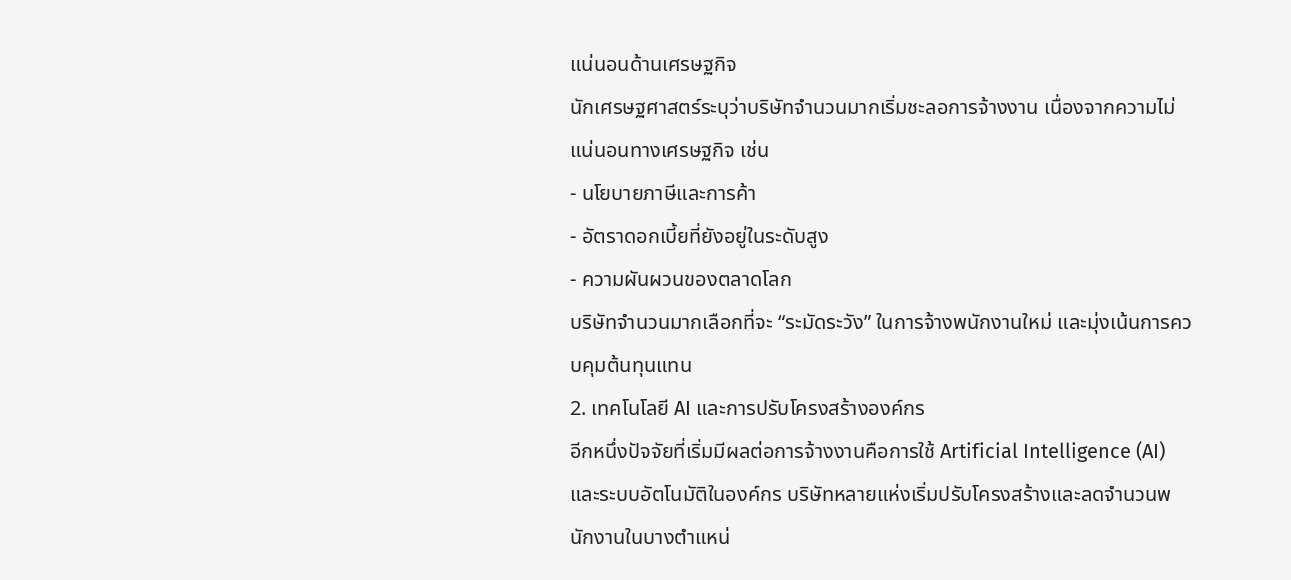แน่นอนด้านเศรษฐกิจ
นักเศรษฐศาสตร์ระบุว่าบริษัทจำนวนมากเริ่มชะลอการจ้างงาน เนื่องจากความไม่แน่นอนทางเศรษฐกิจ เช่น
- นโยบายภาษีและการค้า
- อัตราดอกเบี้ยที่ยังอยู่ในระดับสูง
- ความผันผวนของตลาดโลก
บริษัทจำนวนมากเลือกที่จะ “ระมัดระวัง” ในการจ้างพนักงานใหม่ และมุ่งเน้นการควบคุมต้นทุนแทน
2. เทคโนโลยี AI และการปรับโครงสร้างองค์กร
อีกหนึ่งปัจจัยที่เริ่มมีผลต่อการจ้างงานคือการใช้ Artificial Intelligence (AI) และระบบอัตโนมัติในองค์กร บริษัทหลายแห่งเริ่มปรับโครงสร้างและลดจำนวนพนักงานในบางตำแหน่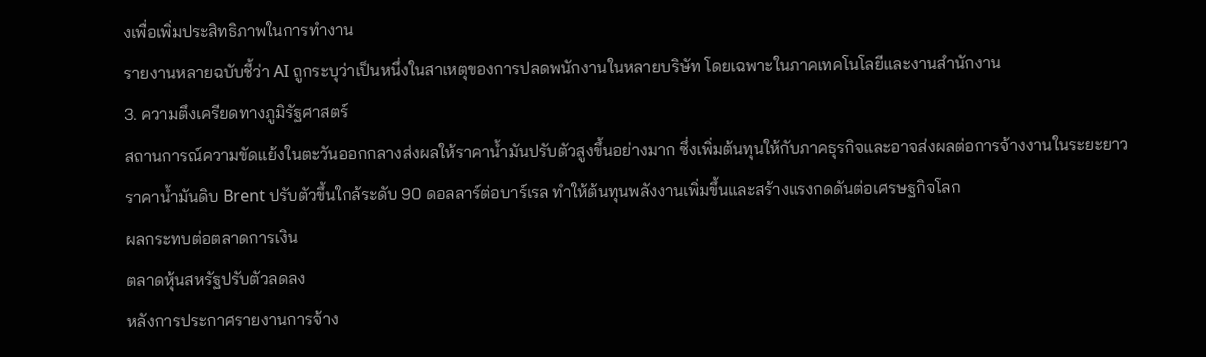งเพื่อเพิ่มประสิทธิภาพในการทำงาน
รายงานหลายฉบับชี้ว่า AI ถูกระบุว่าเป็นหนึ่งในสาเหตุของการปลดพนักงานในหลายบริษัท โดยเฉพาะในภาคเทคโนโลยีและงานสำนักงาน
3. ความตึงเครียดทางภูมิรัฐศาสตร์
สถานการณ์ความขัดแย้งในตะวันออกกลางส่งผลให้ราคาน้ำมันปรับตัวสูงขึ้นอย่างมาก ซึ่งเพิ่มต้นทุนให้กับภาคธุรกิจและอาจส่งผลต่อการจ้างงานในระยะยาว
ราคาน้ำมันดิบ Brent ปรับตัวขึ้นใกล้ระดับ 90 ดอลลาร์ต่อบาร์เรล ทำให้ต้นทุนพลังงานเพิ่มขึ้นและสร้างแรงกดดันต่อเศรษฐกิจโลก
ผลกระทบต่อตลาดการเงิน
ตลาดหุ้นสหรัฐปรับตัวลดลง
หลังการประกาศรายงานการจ้าง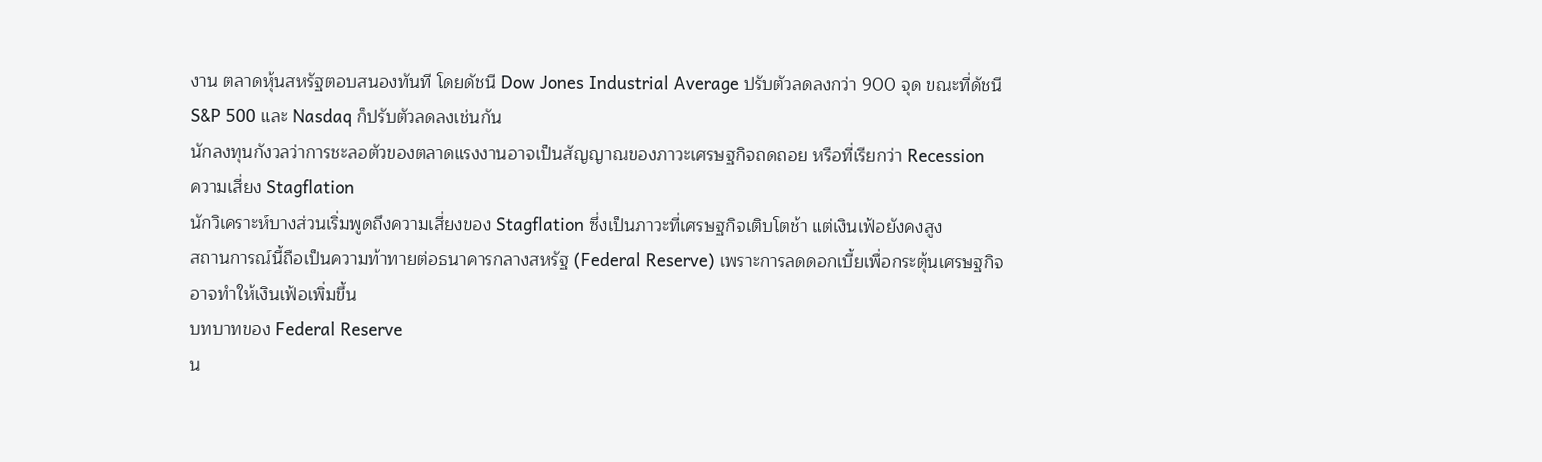งาน ตลาดหุ้นสหรัฐตอบสนองทันที โดยดัชนี Dow Jones Industrial Average ปรับตัวลดลงกว่า 900 จุด ขณะที่ดัชนี S&P 500 และ Nasdaq ก็ปรับตัวลดลงเช่นกัน
นักลงทุนกังวลว่าการชะลอตัวของตลาดแรงงานอาจเป็นสัญญาณของภาวะเศรษฐกิจถดถอย หรือที่เรียกว่า Recession
ความเสี่ยง Stagflation
นักวิเคราะห์บางส่วนเริ่มพูดถึงความเสี่ยงของ Stagflation ซึ่งเป็นภาวะที่เศรษฐกิจเติบโตช้า แต่เงินเฟ้อยังคงสูง
สถานการณ์นี้ถือเป็นความท้าทายต่อธนาคารกลางสหรัฐ (Federal Reserve) เพราะการลดดอกเบี้ยเพื่อกระตุ้นเศรษฐกิจอาจทำให้เงินเฟ้อเพิ่มขึ้น
บทบาทของ Federal Reserve
น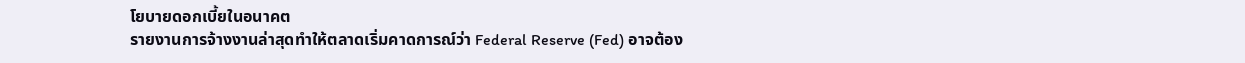โยบายดอกเบี้ยในอนาคต
รายงานการจ้างงานล่าสุดทำให้ตลาดเริ่มคาดการณ์ว่า Federal Reserve (Fed) อาจต้อง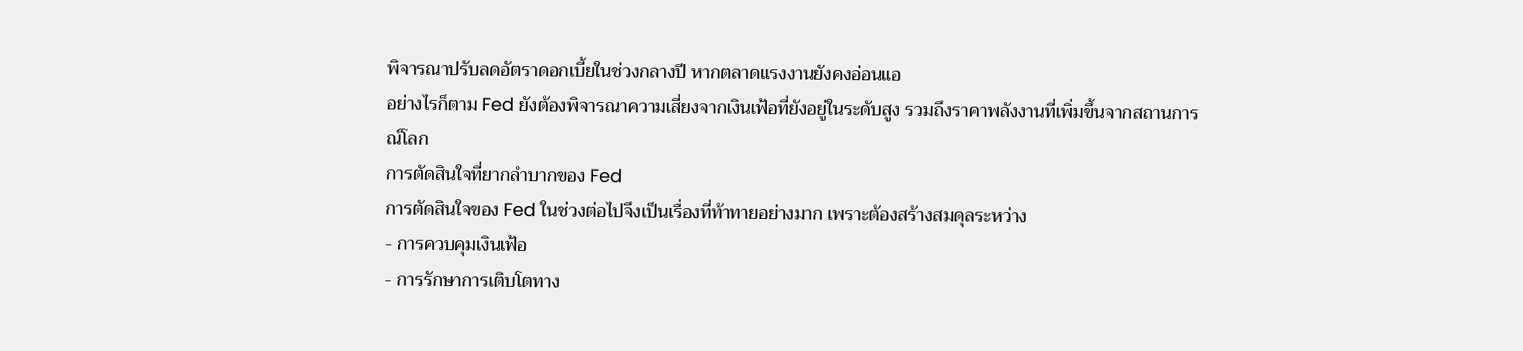พิจารณาปรับลดอัตราดอกเบี้ยในช่วงกลางปี หากตลาดแรงงานยังคงอ่อนแอ
อย่างไรก็ตาม Fed ยังต้องพิจารณาความเสี่ยงจากเงินเฟ้อที่ยังอยู่ในระดับสูง รวมถึงราคาพลังงานที่เพิ่มขึ้นจากสถานการณ์โลก
การตัดสินใจที่ยากลำบากของ Fed
การตัดสินใจของ Fed ในช่วงต่อไปจึงเป็นเรื่องที่ท้าทายอย่างมาก เพราะต้องสร้างสมดุลระหว่าง
- การควบคุมเงินเฟ้อ
- การรักษาการเติบโตทาง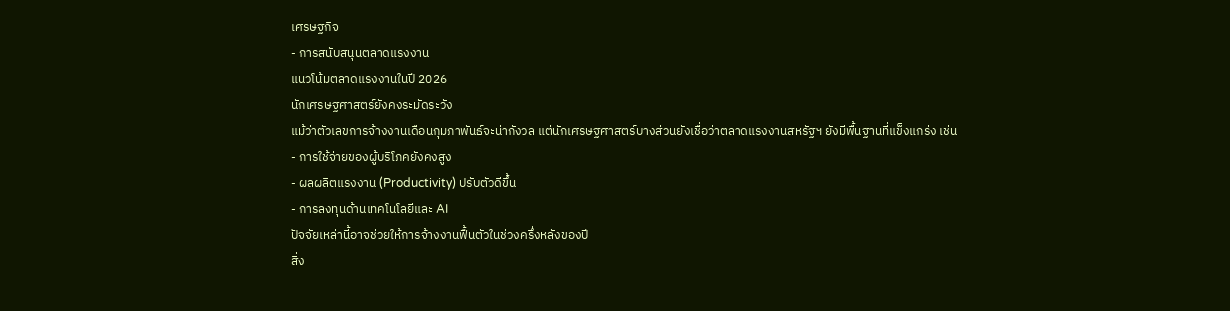เศรษฐกิจ
- การสนับสนุนตลาดแรงงาน
แนวโน้มตลาดแรงงานในปี 2026
นักเศรษฐศาสตร์ยังคงระมัดระวัง
แม้ว่าตัวเลขการจ้างงานเดือนกุมภาพันธ์จะน่ากังวล แต่นักเศรษฐศาสตร์บางส่วนยังเชื่อว่าตลาดแรงงานสหรัฐฯ ยังมีพื้นฐานที่แข็งแกร่ง เช่น
- การใช้จ่ายของผู้บริโภคยังคงสูง
- ผลผลิตแรงงาน (Productivity) ปรับตัวดีขึ้น
- การลงทุนด้านเทคโนโลยีและ AI
ปัจจัยเหล่านี้อาจช่วยให้การจ้างงานฟื้นตัวในช่วงครึ่งหลังของปี
สิ่ง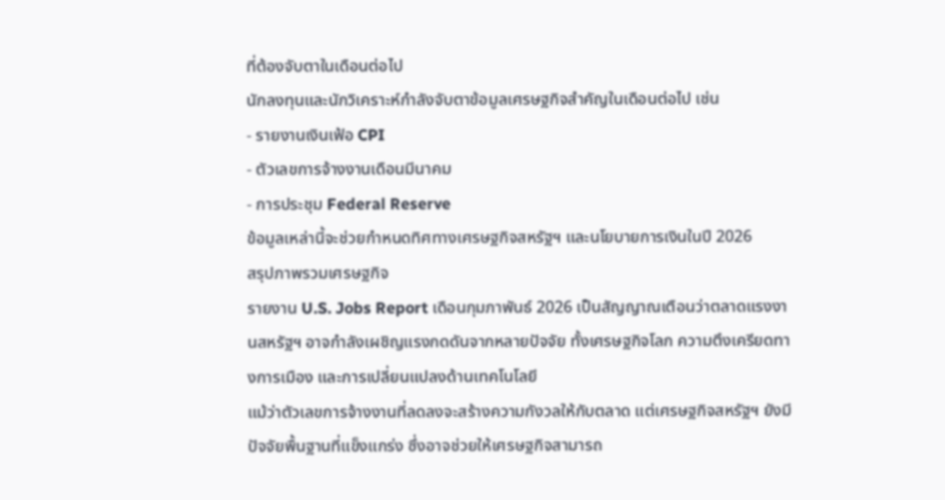ที่ต้องจับตาในเดือนต่อไป
นักลงทุนและนักวิเคราะห์กำลังจับตาข้อมูลเศรษฐกิจสำคัญในเดือนต่อไป เช่น
- รายงานเงินเฟ้อ CPI
- ตัวเลขการจ้างงานเดือนมีนาคม
- การประชุม Federal Reserve
ข้อมูลเหล่านี้จะช่วยกำหนดทิศทางเศรษฐกิจสหรัฐฯ และนโยบายการเงินในปี 2026
สรุปภาพรวมเศรษฐกิจ
รายงาน U.S. Jobs Report เดือนกุมภาพันธ์ 2026 เป็นสัญญาณเตือนว่าตลาดแรงงานสหรัฐฯ อาจกำลังเผชิญแรงกดดันจากหลายปัจจัย ทั้งเศรษฐกิจโลก ความตึงเครียดทางการเมือง และการเปลี่ยนแปลงด้านเทคโนโลยี
แม้ว่าตัวเลขการจ้างงานที่ลดลงจะสร้างความกังวลให้กับตลาด แต่เศรษฐกิจสหรัฐฯ ยังมีปัจจัยพื้นฐานที่แข็งแกร่ง ซึ่งอาจช่วยให้เศรษฐกิจสามารถ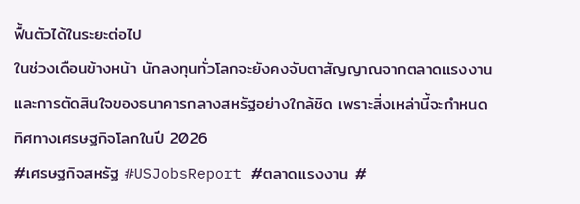ฟื้นตัวได้ในระยะต่อไป
ในช่วงเดือนข้างหน้า นักลงทุนทั่วโลกจะยังคงจับตาสัญญาณจากตลาดแรงงานและการตัดสินใจของธนาคารกลางสหรัฐอย่างใกล้ชิด เพราะสิ่งเหล่านี้จะกำหนดทิศทางเศรษฐกิจโลกในปี 2026
#เศรษฐกิจสหรัฐ #USJobsReport #ตลาดแรงงาน #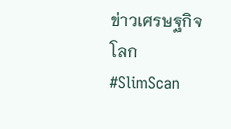ข่าวเศรษฐกิจโลก #SlimScan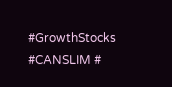#GrowthStocks #CANSLIM #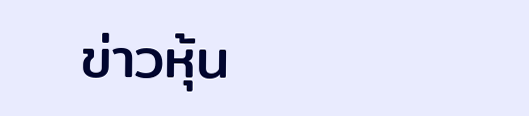ข่าวหุ้น